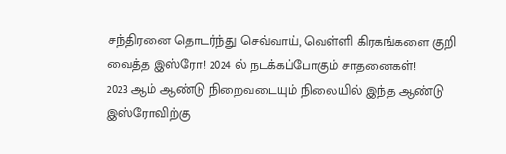சந்திரனை தொடர்ந்து செவ்வாய், வெள்ளி கிரகங்களை குறி வைத்த இஸ்ரோ! 2024 ல் நடக்கப்போகும் சாதனைகள்!
2023 ஆம் ஆண்டு நிறைவடையும் நிலையில் இந்த ஆண்டு இஸ்ரோவிற்கு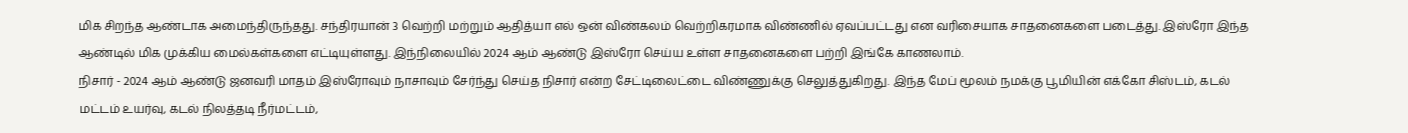மிக சிறந்த ஆண்டாக அமைந்திருந்தது. சந்திரயான் 3 வெற்றி மற்றும் ஆதித்யா எல் ஒன் விண்கலம் வெற்றிகரமாக விண்ணில் ஏவப்பட்டது என வரிசையாக சாதனைகளை படைத்து. இஸ்ரோ இந்த ஆண்டில் மிக முக்கிய மைல்கள்களை எட்டியுள்ளது. இந்நிலையில் 2024 ஆம் ஆண்டு இஸ்ரோ செய்ய உள்ள சாதனைகளை பற்றி இங்கே காணலாம்.
நிசார் - 2024 ஆம் ஆண்டு ஜனவரி மாதம் இஸ்ரோவும் நாசாவும் சேர்ந்து செய்த நிசார் என்ற சேட்டிலைட்டை விண்ணுக்கு செலுத்துகிறது. இந்த மேப் மூலம் நமக்கு பூமியின் எக்கோ சிஸ்டம், கடல் மட்டம் உயர்வு, கடல் நிலத்தடி நீர்மட்டம்,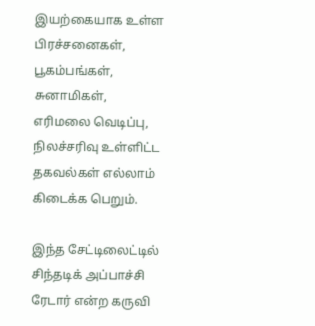இயற்கையாக உள்ள பிரச்சனைகள், பூகம்பங்கள், சுனாமிகள், எரிமலை வெடிப்பு, நிலச்சரிவு உள்ளிட்ட தகவல்கள் எல்லாம் கிடைக்க பெறும்.

இந்த சேட்டிலைட்டில் சிந்தடிக் அப்பாச்சி ரேடார் என்ற கருவி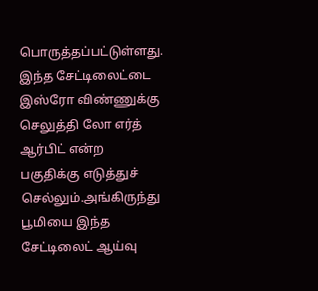பொருத்தப்பட்டுள்ளது. இந்த சேட்டிலைட்டை இஸ்ரோ விண்ணுக்கு செலுத்தி லோ எர்த் ஆர்பிட் என்ற பகுதிக்கு எடுத்துச் செல்லும்.அங்கிருந்து பூமியை இந்த சேட்டிலைட் ஆய்வு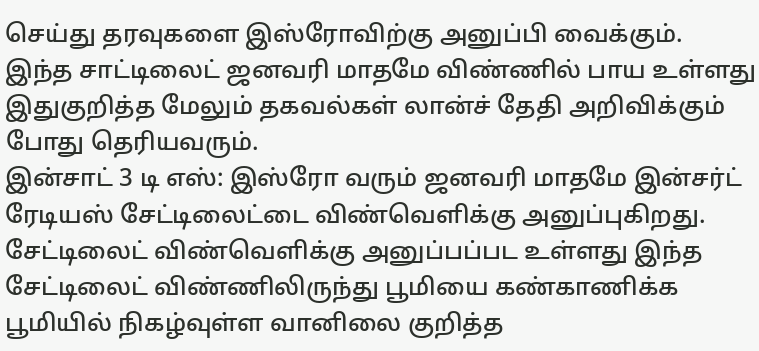செய்து தரவுகளை இஸ்ரோவிற்கு அனுப்பி வைக்கும். இந்த சாட்டிலைட் ஜனவரி மாதமே விண்ணில் பாய உள்ளது இதுகுறித்த மேலும் தகவல்கள் லான்ச் தேதி அறிவிக்கும் போது தெரியவரும்.
இன்சாட் 3 டி எஸ்: இஸ்ரோ வரும் ஜனவரி மாதமே இன்சர்ட் ரேடியஸ் சேட்டிலைட்டை விண்வெளிக்கு அனுப்புகிறது. சேட்டிலைட் விண்வெளிக்கு அனுப்பப்பட உள்ளது இந்த சேட்டிலைட் விண்ணிலிருந்து பூமியை கண்காணிக்க பூமியில் நிகழ்வுள்ள வானிலை குறித்த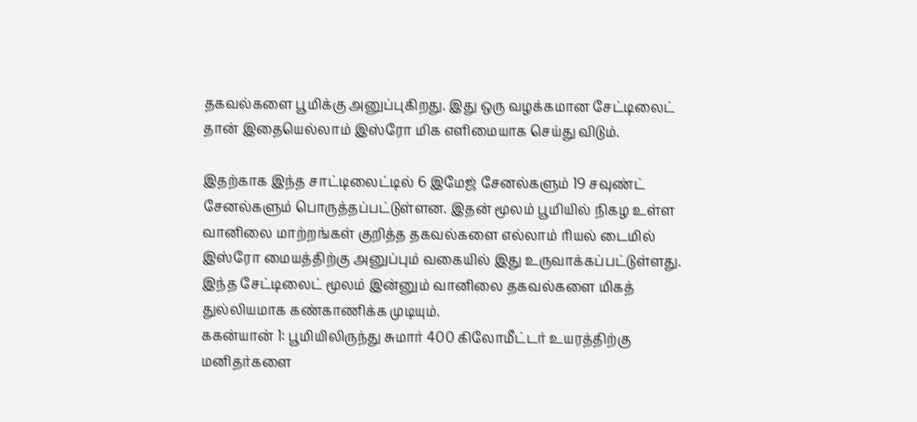தகவல்களை பூமிக்கு அனுப்புகிறது. இது ஒரு வழக்கமான சேட்டிலைட் தான் இதையெல்லாம் இஸ்ரோ மிக எளிமையாக செய்து விடும்.

இதற்காக இந்த சாட்டிலைட்டில் 6 இமேஜ் சேனல்களும் 19 சவுண்ட் சேனல்களும் பொருத்தப்பட்டுள்ளன. இதன் மூலம் பூமியில் நிகழ உள்ள வானிலை மாற்றங்கள் குறித்த தகவல்களை எல்லாம் ரியல் டைமில் இஸ்ரோ மையத்திற்கு அனுப்பும் வகையில் இது உருவாக்கப்பட்டுள்ளது. இந்த சேட்டிலைட் மூலம் இன்னும் வானிலை தகவல்களை மிகத் துல்லியமாக கண்காணிக்க முடியும்.
ககன்யான் 1: பூமியிலிருந்து சுமார் 400 கிலோமீட்டர் உயரத்திற்கு மனிதர்களை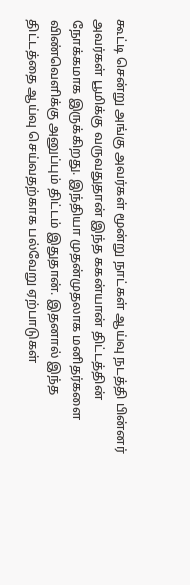கூட்டி சென்று அங்கு அவர்கள் மூன்று நாட்கள் ஆய்வு நடத்தி பின்னர் அவர்கள் பூமிக்கு வருவதுதான் இந்த ககன்யான் திட்டத்தின் நோக்கமாக இருக்கிறது. இந்தியா முதன்முதலாக மனிதர்களை விண்வெளிக்கு அனுப்பும் திட்டம் இதுதான். இதனால் இந்த திட்டத்தை ஆய்வு செய்வதற்காக பல்வேறு ஏற்பாடுகள்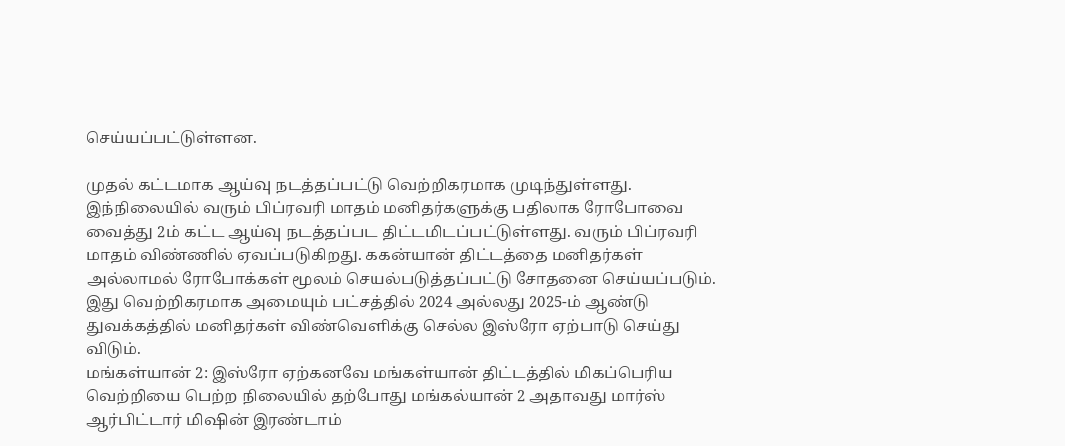செய்யப்பட்டுள்ளன.

முதல் கட்டமாக ஆய்வு நடத்தப்பட்டு வெற்றிகரமாக முடிந்துள்ளது. இந்நிலையில் வரும் பிப்ரவரி மாதம் மனிதர்களுக்கு பதிலாக ரோபோவை வைத்து 2ம் கட்ட ஆய்வு நடத்தப்பட திட்டமிடப்பட்டுள்ளது. வரும் பிப்ரவரி மாதம் விண்ணில் ஏவப்படுகிறது. ககன்யான் திட்டத்தை மனிதர்கள் அல்லாமல் ரோபோக்கள் மூலம் செயல்படுத்தப்பட்டு சோதனை செய்யப்படும். இது வெற்றிகரமாக அமையும் பட்சத்தில் 2024 அல்லது 2025-ம் ஆண்டு துவக்கத்தில் மனிதர்கள் விண்வெளிக்கு செல்ல இஸ்ரோ ஏற்பாடு செய்து விடும்.
மங்கள்யான் 2: இஸ்ரோ ஏற்கனவே மங்கள்யான் திட்டத்தில் மிகப்பெரிய வெற்றியை பெற்ற நிலையில் தற்போது மங்கல்யான் 2 அதாவது மார்ஸ் ஆர்பிட்டார் மிஷின் இரண்டாம்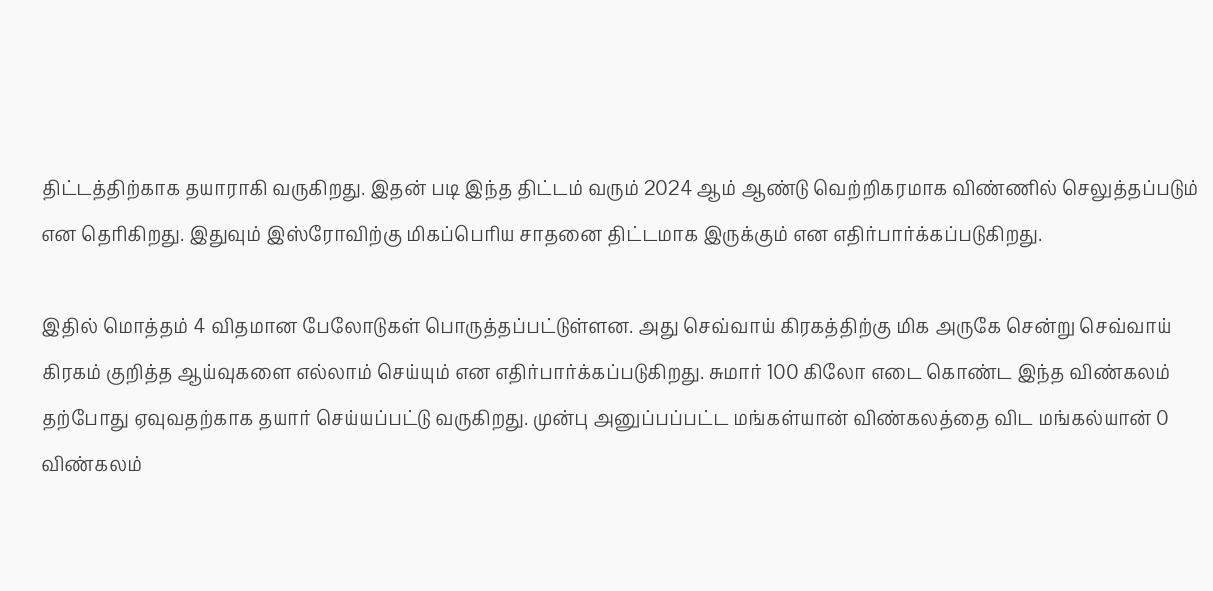திட்டத்திற்காக தயாராகி வருகிறது. இதன் படி இந்த திட்டம் வரும் 2024 ஆம் ஆண்டு வெற்றிகரமாக விண்ணில் செலுத்தப்படும் என தெரிகிறது. இதுவும் இஸ்ரோவிற்கு மிகப்பெரிய சாதனை திட்டமாக இருக்கும் என எதிர்பார்க்கப்படுகிறது.

இதில் மொத்தம் 4 விதமான பேலோடுகள் பொருத்தப்பட்டுள்ளன. அது செவ்வாய் கிரகத்திற்கு மிக அருகே சென்று செவ்வாய் கிரகம் குறித்த ஆய்வுகளை எல்லாம் செய்யும் என எதிர்பார்க்கப்படுகிறது. சுமார் 100 கிலோ எடை கொண்ட இந்த விண்கலம் தற்போது ஏவுவதற்காக தயார் செய்யப்பட்டு வருகிறது. முன்பு அனுப்பப்பட்ட மங்கள்யான் விண்கலத்தை விட மங்கல்யான் 0 விண்கலம்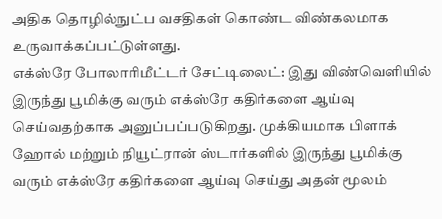அதிக தொழில்நுட்ப வசதிகள் கொண்ட விண்கலமாக உருவாக்கப்பட்டுள்ளது.
எக்ஸ்ரே போலாரிமீட்டர் சேட்டிலைட்: இது விண்வெளியில் இருந்து பூமிக்கு வரும் எக்ஸ்ரே கதிர்களை ஆய்வு செய்வதற்காக அனுப்பப்படுகிறது. முக்கியமாக பிளாக் ஹோல் மற்றும் நியூட்ரான் ஸ்டார்களில் இருந்து பூமிக்கு வரும் எக்ஸ்ரே கதிர்களை ஆய்வு செய்து அதன் மூலம்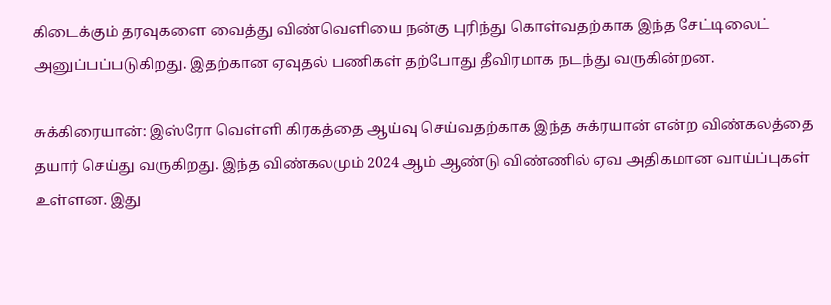கிடைக்கும் தரவுகளை வைத்து விண்வெளியை நன்கு புரிந்து கொள்வதற்காக இந்த சேட்டிலைட் அனுப்பப்படுகிறது. இதற்கான ஏவுதல் பணிகள் தற்போது தீவிரமாக நடந்து வருகின்றன.

சுக்கிரையான்: இஸ்ரோ வெள்ளி கிரகத்தை ஆய்வு செய்வதற்காக இந்த சுக்ரயான் என்ற விண்கலத்தை தயார் செய்து வருகிறது. இந்த விண்கலமும் 2024 ஆம் ஆண்டு விண்ணில் ஏவ அதிகமான வாய்ப்புகள் உள்ளன. இது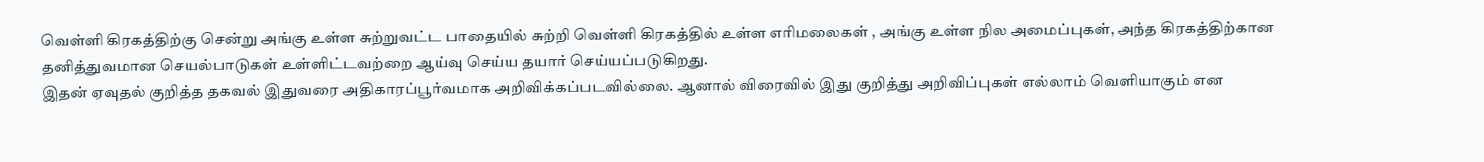வெள்ளி கிரகத்திற்கு சென்று அங்கு உள்ள சுற்றுவட்ட பாதையில் சுற்றி வெள்ளி கிரகத்தில் உள்ள எரிமலைகள் , அங்கு உள்ள நில அமைப்புகள், அந்த கிரகத்திற்கான தனித்துவமான செயல்பாடுகள் உள்ளிட்டவற்றை ஆய்வு செய்ய தயார் செய்யப்படுகிறது.
இதன் ஏவுதல் குறித்த தகவல் இதுவரை அதிகாரப்பூர்வமாக அறிவிக்கப்படவில்லை. ஆனால் விரைவில் இது குறித்து அறிவிப்புகள் எல்லாம் வெளியாகும் என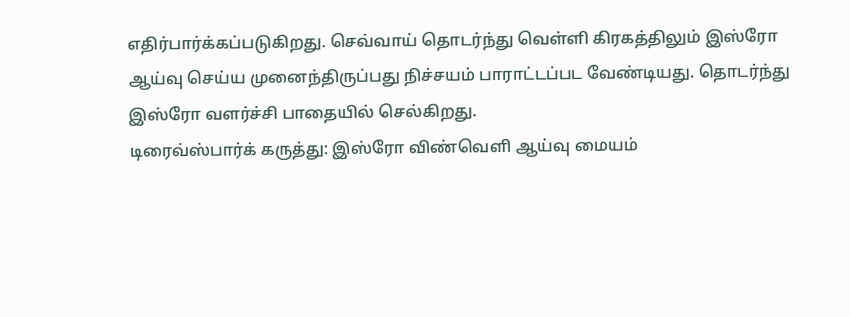எதிர்பார்க்கப்படுகிறது. செவ்வாய் தொடர்ந்து வெள்ளி கிரகத்திலும் இஸ்ரோ ஆய்வு செய்ய முனைந்திருப்பது நிச்சயம் பாராட்டப்பட வேண்டியது. தொடர்ந்து இஸ்ரோ வளர்ச்சி பாதையில் செல்கிறது.
டிரைவ்ஸ்பார்க் கருத்து: இஸ்ரோ விண்வெளி ஆய்வு மையம்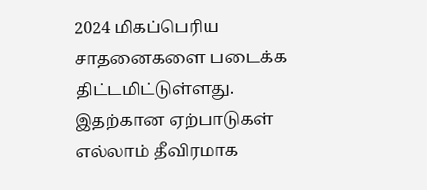2024 மிகப்பெரிய சாதனைகளை படைக்க திட்டமிட்டுள்ளது. இதற்கான ஏற்பாடுகள் எல்லாம் தீவிரமாக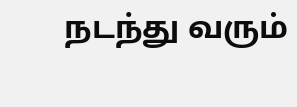நடந்து வரும்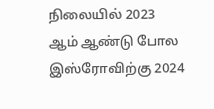நிலையில் 2023 ஆம் ஆண்டு போல இஸ்ரோவிற்கு 2024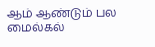ஆம் ஆண்டும் பல மைல்கல்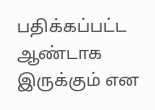பதிக்கப்பட்ட ஆண்டாக இருக்கும் என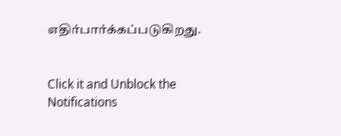எதிர்பார்க்கப்படுகிறது.


Click it and Unblock the Notifications